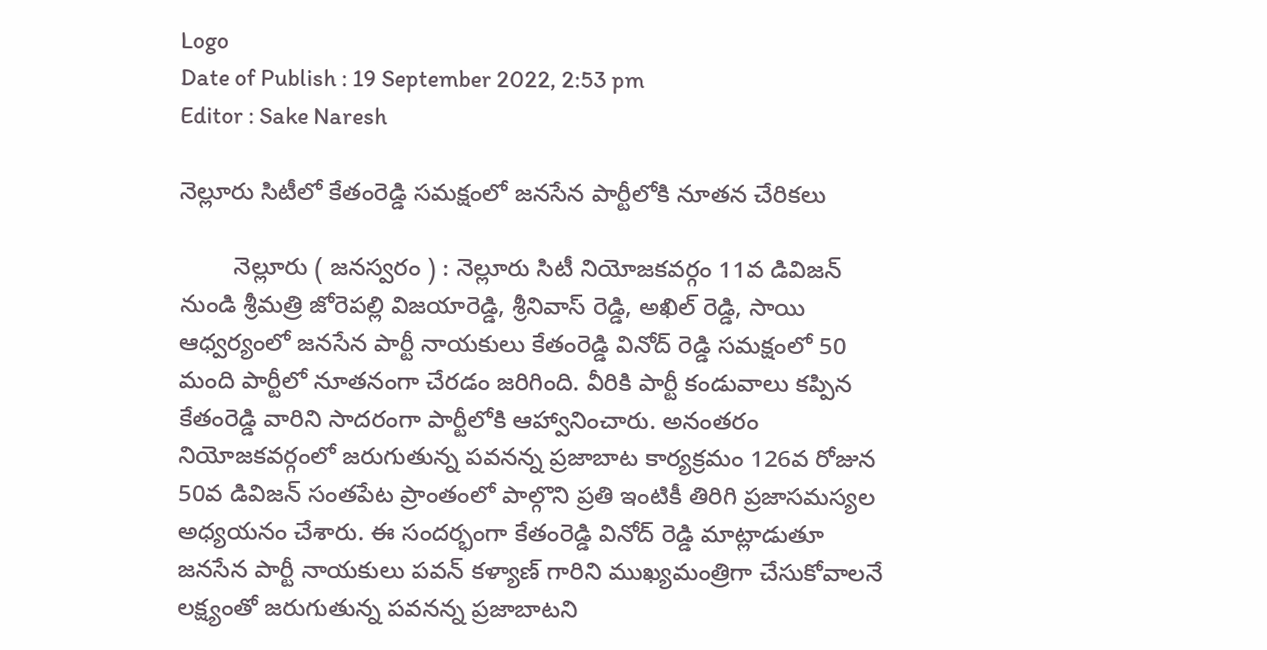Logo
Date of Publish : 19 September 2022, 2:53 pm
Editor : Sake Naresh

నెల్లూరు సిటీలో కేతంరెడ్డి సమక్షంలో జనసేన పార్టీలోకి నూతన చేరికలు

        నెల్లూరు ( జనస్వరం ) : నెల్లూరు సిటీ నియోజకవర్గం 11వ డివిజన్ నుండి శ్రీమత్రి జోరెపల్లి విజయారెడ్డి, శ్రీనివాస్ రెడ్డి, అఖిల్ రెడ్డి, సాయి ఆధ్వర్యంలో జనసేన పార్టీ నాయకులు కేతంరెడ్డి వినోద్ రెడ్డి సమక్షంలో 50 మంది పార్టీలో నూతనంగా చేరడం జరిగింది. వీరికి పార్టీ కండువాలు కప్పిన కేతంరెడ్డి వారిని సాదరంగా పార్టీలోకి ఆహ్వానించారు. అనంతరం నియోజకవర్గంలో జరుగుతున్న పవనన్న ప్రజాబాట కార్యక్రమం 126వ రోజున 50వ డివిజన్ సంతపేట ప్రాంతంలో పాల్గొని ప్రతి ఇంటికీ తిరిగి ప్రజాసమస్యల అధ్యయనం చేశారు. ఈ సందర్భంగా కేతంరెడ్డి వినోద్ రెడ్డి మాట్లాడుతూ జనసేన పార్టీ నాయకులు పవన్ కళ్యాణ్ గారిని ముఖ్యమంత్రిగా చేసుకోవాలనే లక్ష్యంతో జరుగుతున్న పవనన్న ప్రజాబాటని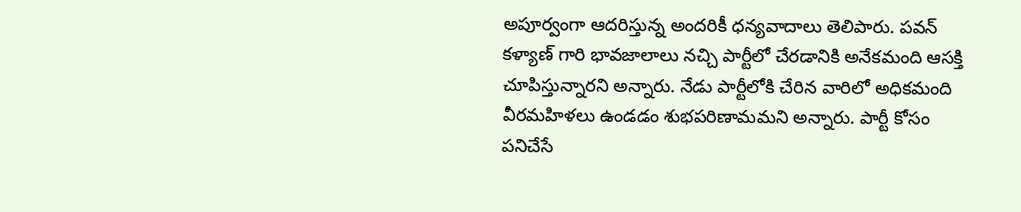అపూర్వంగా ఆదరిస్తున్న అందరికీ ధన్యవాదాలు తెలిపారు. పవన్ కళ్యాణ్ గారి భావజాలాలు నచ్చి పార్టీలో చేరడానికి అనేకమంది ఆసక్తి చూపిస్తున్నారని అన్నారు. నేడు పార్టీలోకి చేరిన వారిలో అధికమంది వీరమహిళలు ఉండడం శుభపరిణామమని అన్నారు. పార్టీ కోసం పనిచేసే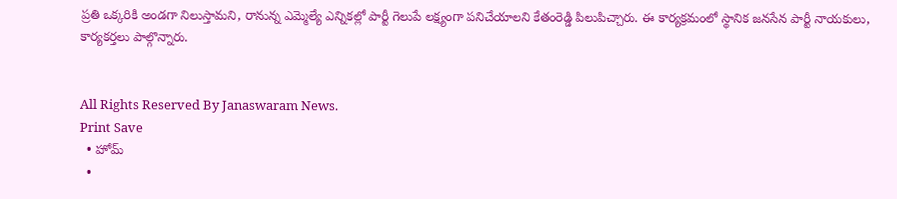ప్రతి ఒక్కరికి అండగా నిలుస్తామని, రానున్న ఎమ్మెల్యే ఎన్నికల్లో పార్టీ గెలుపే లక్ష్యంగా పనిచేయాలని కేతంరెడ్డి పిలుపిచ్చారు. ఈ కార్యక్రమంలో స్థానిక జనసేన పార్టీ నాయకులు, కార్యకర్తలు పాల్గొన్నారు.


All Rights Reserved By Janaswaram News.
Print Save
  • హోమ్
  •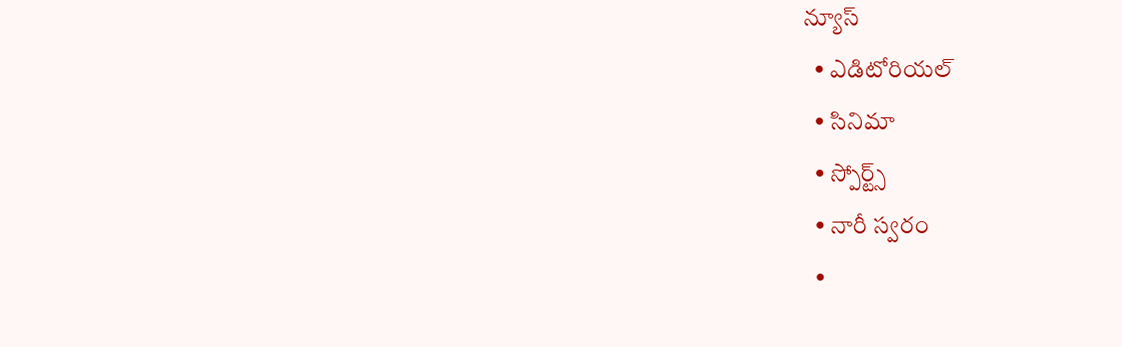న్యూస్
  • ఎడిటోరియల్
  • సినిమా
  • స్పోర్ట్స్
  • నారీ స్వరం
  •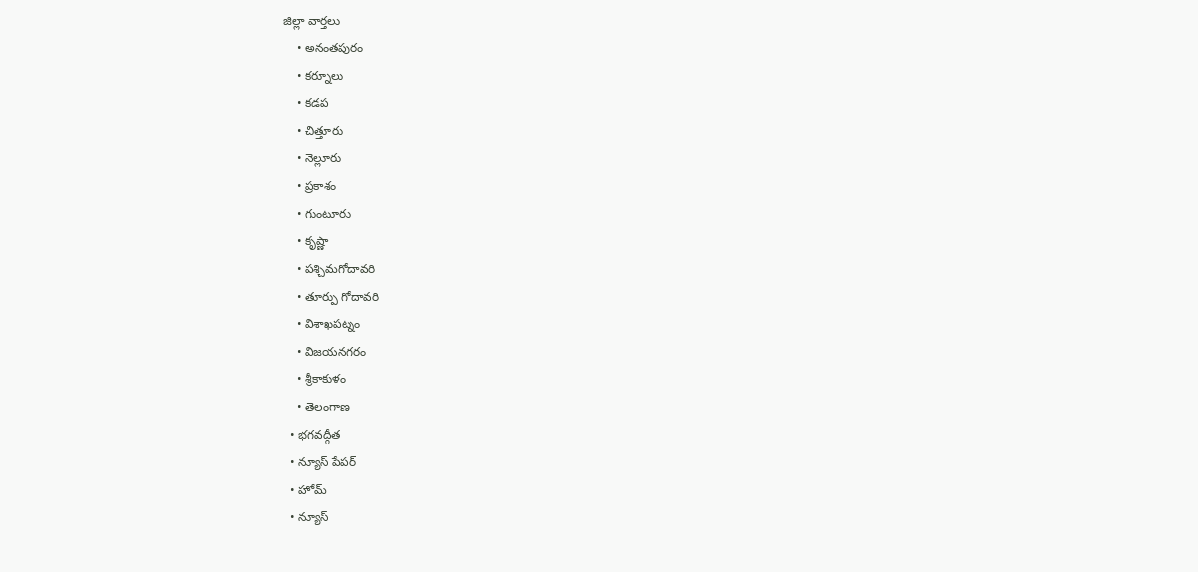జిల్లా వార్తలు
    • అనంతపురం
    • కర్నూలు
    • కడప
    • చిత్తూరు
    • నెల్లూరు
    • ప్రకాశం
    • గుంటూరు
    • కృష్ణా
    • పశ్చిమగోదావరి
    • తూర్పు గోదావరి
    • విశాఖపట్నం
    • విజయనగరం
    • శ్రీకాకుళం
    • తెలంగాణ
  • భగవద్గీత
  • న్యూస్ పేపర్
  • హోమ్
  • న్యూస్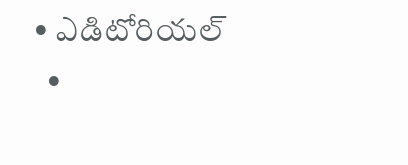• ఎడిటోరియల్
  •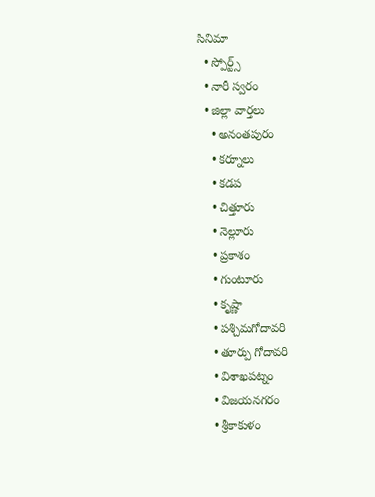సినిమా
  • స్పోర్ట్స్
  • నారీ స్వరం
  • జిల్లా వార్తలు
    • అనంతపురం
    • కర్నూలు
    • కడప
    • చిత్తూరు
    • నెల్లూరు
    • ప్రకాశం
    • గుంటూరు
    • కృష్ణా
    • పశ్చిమగోదావరి
    • తూర్పు గోదావరి
    • విశాఖపట్నం
    • విజయనగరం
    • శ్రీకాకుళం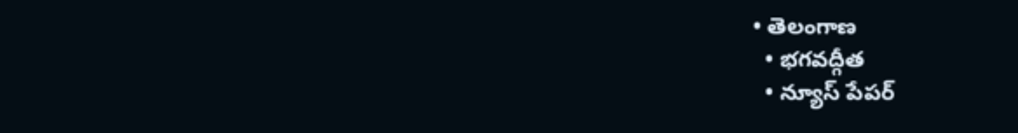• తెలంగాణ
  • భగవద్గీత
  • న్యూస్ పేపర్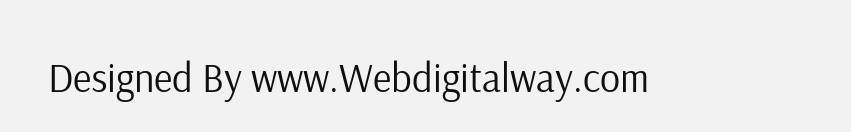Designed By www.Webdigitalway.com